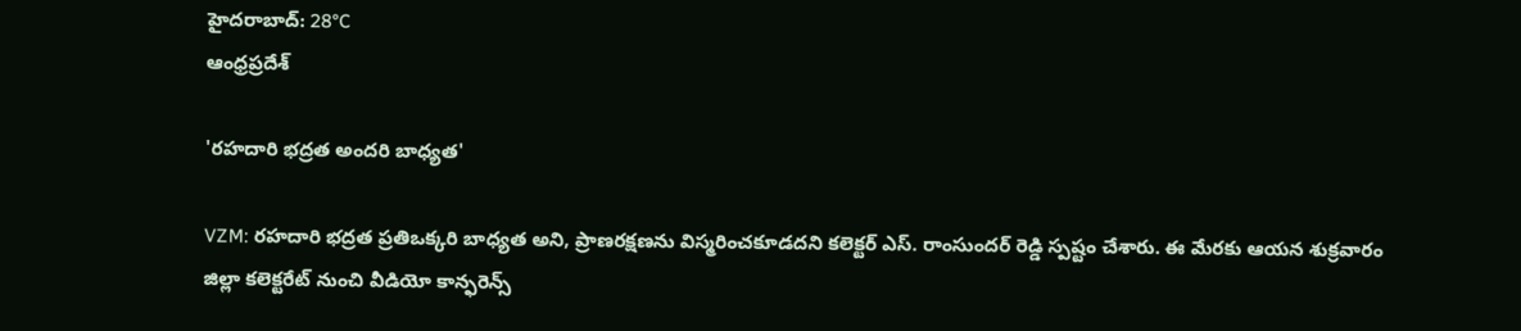హైదరాబాద్: 28°C
ఆంధ్రప్రదేశ్

'రహదారి భద్రత అందరి బాధ్యత'

VZM: రహదారి భద్రత ప్రతిఒక్కరి బాధ్యత అని, ప్రాణరక్షణను విస్మరించకూడదని కలెక్టర్ ఎస్. రాంసుందర్ రెడ్డి స్పష్టం చేశారు. ఈ మేరకు ఆయన శుక్రవారం జిల్లా కలెక్టరేట్ నుంచి వీడియో కాన్ఫరెన్స్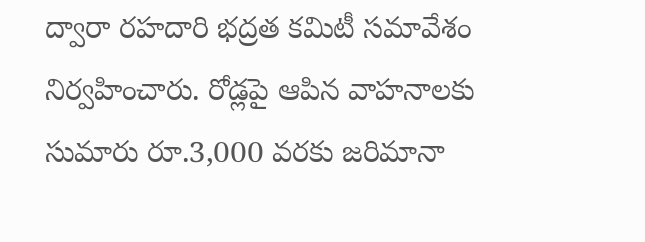ద్వారా రహదారి భద్రత కమిటీ సమావేశం నిర్వహించారు. రోడ్లపై ఆపిన వాహనాలకు సుమారు రూ.3,000 వరకు జరిమానా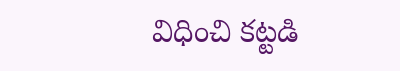విధించి కట్టడి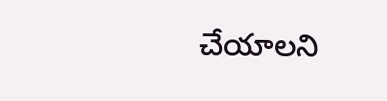చేయాలని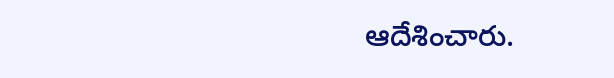ఆదేశించారు.